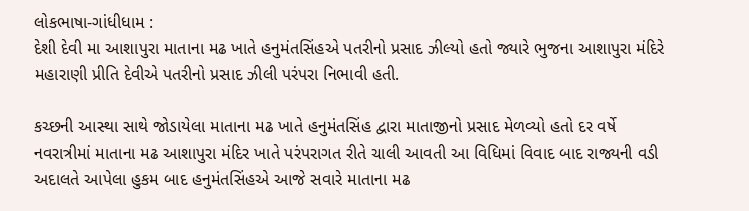લોકભાષા-ગાંધીધામ :
દેશી દેવી મા આશાપુરા માતાના મઢ ખાતે હનુમંતસિંહએ પતરીનો પ્રસાદ ઝીલ્યો હતો જ્યારે ભુજના આશાપુરા મંદિરે મહારાણી પ્રીતિ દેવીએ પતરીનો પ્રસાદ ઝીલી પરંપરા નિભાવી હતી.

કચ્છની આસ્થા સાથે જોડાયેલા માતાના મઢ ખાતે હનુમંતસિંહ દ્વારા માતાજીનો પ્રસાદ મેળવ્યો હતો દર વર્ષે નવરાત્રીમાં માતાના મઢ આશાપુરા મંદિર ખાતે પરંપરાગત રીતે ચાલી આવતી આ વિધિમાં વિવાદ બાદ રાજ્યની વડી અદાલતે આપેલા હુકમ બાદ હનુમંતસિંહએ આજે સવારે માતાના મઢ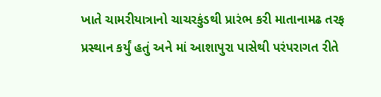ખાતે ચામરીયાત્રાનો ચાચરકુંડથી પ્રારંભ કરી માતાનામઢ તરફ પ્રસ્થાન કર્યું હતું અને માં આશાપુરા પાસેથી પરંપરાગત રીતે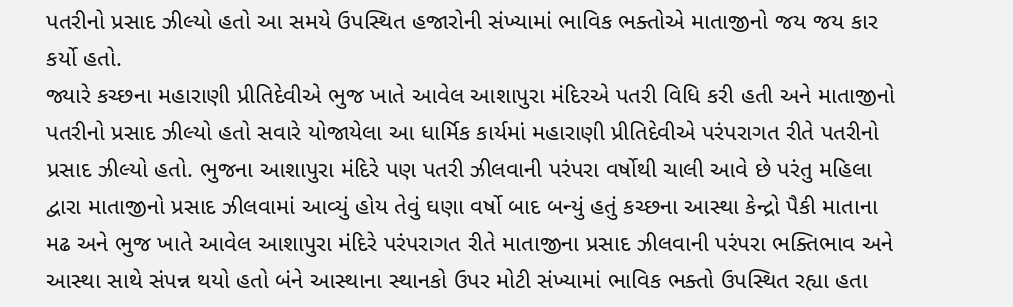પતરીનો પ્રસાદ ઝીલ્યો હતો આ સમયે ઉપસ્થિત હજારોની સંખ્યામાં ભાવિક ભક્તોએ માતાજીનો જય જય કાર કર્યો હતો.
જ્યારે કચ્છના મહારાણી પ્રીતિદેવીએ ભુજ ખાતે આવેલ આશાપુરા મંદિરએ પતરી વિધિ કરી હતી અને માતાજીનો પતરીનો પ્રસાદ ઝીલ્યો હતો સવારે યોજાયેલા આ ધાર્મિક કાર્યમાં મહારાણી પ્રીતિદેવીએ પરંપરાગત રીતે પતરીનો પ્રસાદ ઝીલ્યો હતો. ભુજના આશાપુરા મંદિરે પણ પતરી ઝીલવાની પરંપરા વર્ષોથી ચાલી આવે છે પરંતુ મહિલા દ્વારા માતાજીનો પ્રસાદ ઝીલવામાં આવ્યું હોય તેવું ઘણા વર્ષો બાદ બન્યું હતું કચ્છના આસ્થા કેન્દ્રો પૈકી માતાના મઢ અને ભુજ ખાતે આવેલ આશાપુરા મંદિરે પરંપરાગત રીતે માતાજીના પ્રસાદ ઝીલવાની પરંપરા ભક્તિભાવ અને આસ્થા સાથે સંપન્ન થયો હતો બંને આસ્થાના સ્થાનકો ઉપર મોટી સંખ્યામાં ભાવિક ભક્તો ઉપસ્થિત રહ્યા હતા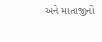અને માતાજીનો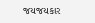જયજયકાર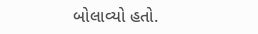બોલાવ્યો હતો.